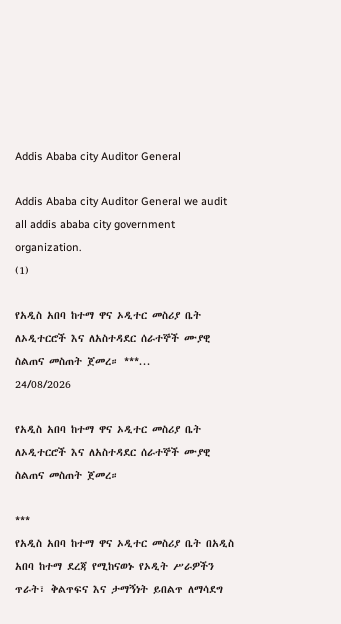Addis Ababa city Auditor General

Addis Ababa city Auditor General we audit all addis ababa city government organization.
(1)

የአዲስ አበባ ከተማ ዋና ኦዲተር መስሪያ ቤት ለኦዲተርሮች እና ለአስተዳደር ሰራተኞች ሙያዊ ስልጠና መስጠት ጀመረ። ***...
24/08/2026

የአዲስ አበባ ከተማ ዋና ኦዲተር መስሪያ ቤት ለኦዲተርሮች እና ለአስተዳደር ሰራተኞች ሙያዊ ስልጠና መስጠት ጀመረ።

***
የአዲስ አበባ ከተማ ዋና ኦዲተር መስሪያ ቤት በአዲስ አበባ ከተማ ደረጃ የሚከናወኑ የኦዲት ሥራዎችን ጥራት፣ ቅልጥፍና እና ታማኝነት ይበልጥ ለማሳደግ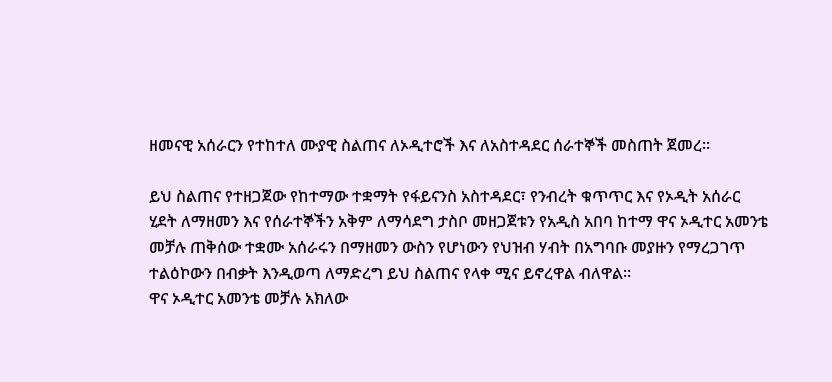ዘመናዊ አሰራርን የተከተለ ሙያዊ ስልጠና ለኦዲተሮች እና ለአስተዳደር ሰራተኞች መስጠት ጀመረ።

ይህ ስልጠና የተዘጋጀው የከተማው ተቋማት የፋይናንስ አስተዳደር፣ የንብረት ቁጥጥር እና የኦዲት አሰራር ሂደት ለማዘመን እና የሰራተኞችን አቅም ለማሳደግ ታስቦ መዘጋጀቱን የአዲስ አበባ ከተማ ዋና ኦዲተር አመንቴ መቻሉ ጠቅሰው ተቋሙ አሰራሩን በማዘመን ውስን የሆነውን የህዝብ ሃብት በአግባቡ መያዙን የማረጋገጥ ተልዕኮውን በብቃት እንዲወጣ ለማድረግ ይህ ስልጠና የላቀ ሚና ይኖረዋል ብለዋል።
ዋና ኦዲተር አመንቴ መቻሉ አክለው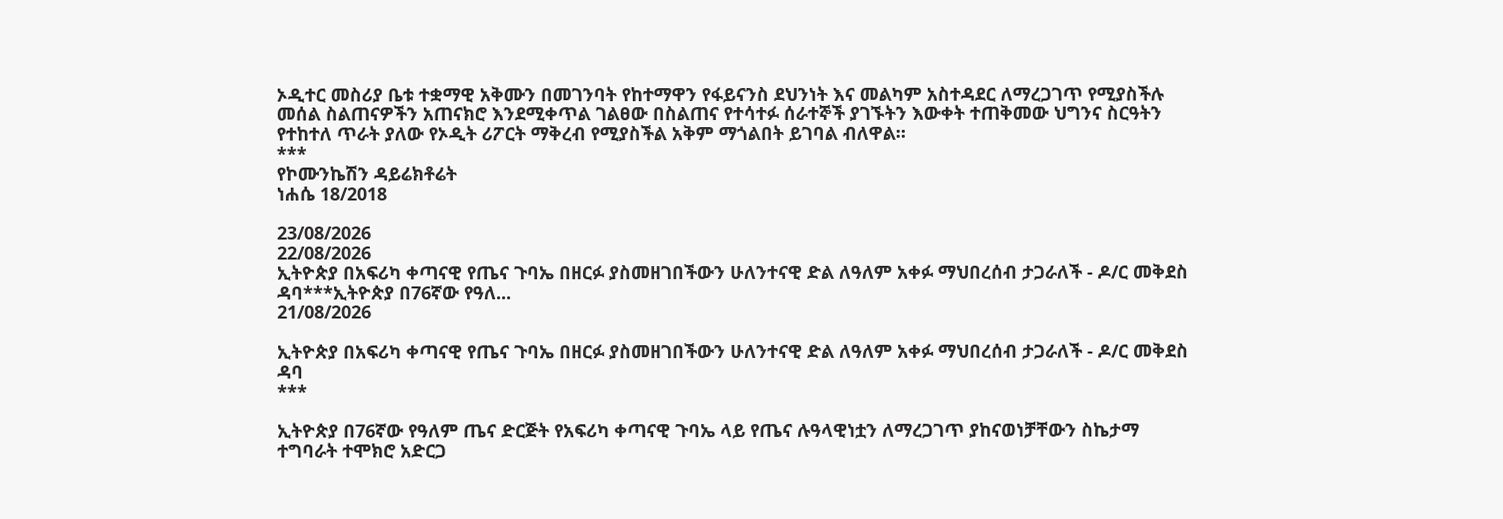ኦዲተር መስሪያ ቤቱ ተቋማዊ አቅሙን በመገንባት የከተማዋን የፋይናንስ ደህንነት እና መልካም አስተዳደር ለማረጋገጥ የሚያስችሉ መሰል ስልጠናዎችን አጠናክሮ እንደሚቀጥል ገልፀው በስልጠና የተሳተፉ ሰራተኞች ያገኙትን እውቀት ተጠቅመው ህግንና ስርዓትን የተከተለ ጥራት ያለው የኦዲት ሪፖርት ማቅረብ የሚያስችል አቅም ማጎልበት ይገባል ብለዋል።
***
የኮሙንኬሽን ዳይሬክቶሬት
ነሐሴ 18/2018

23/08/2026
22/08/2026
ኢትዮጵያ በአፍሪካ ቀጣናዊ የጤና ጉባኤ በዘርፉ ያስመዘገበችውን ሁለንተናዊ ድል ለዓለም አቀፉ ማህበረሰብ ታጋራለች - ዶ/ር መቅደስ ዳባ***ኢትዮጵያ በ76ኛው የዓለ...
21/08/2026

ኢትዮጵያ በአፍሪካ ቀጣናዊ የጤና ጉባኤ በዘርፉ ያስመዘገበችውን ሁለንተናዊ ድል ለዓለም አቀፉ ማህበረሰብ ታጋራለች - ዶ/ር መቅደስ ዳባ
***

ኢትዮጵያ በ76ኛው የዓለም ጤና ድርጅት የአፍሪካ ቀጣናዊ ጉባኤ ላይ የጤና ሉዓላዊነቷን ለማረጋገጥ ያከናወነቻቸውን ስኬታማ ተግባራት ተሞክሮ አድርጋ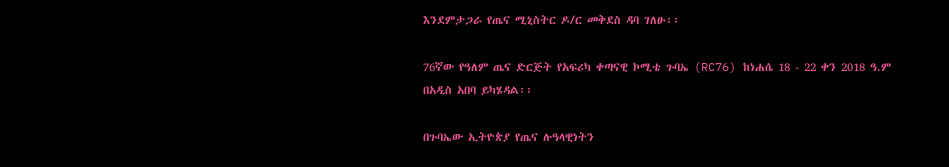እንደምታጋራ የጤና ሚኒስትር ዶ/ር መቅደስ ዳባ ገለፁ፡፡

76ኛው የዓለም ጤና ድርጅት የአፍሪካ ቀጣናዊ ኮሚቴ ጉባኤ (RC76) ከነሐሴ 18 - 22 ቀን 2018 ዓ.ም በአዲስ አበባ ይካሄዳል፡፡

በጉባኤው ኢትዮጵያ የጤና ሉዓላዊነትን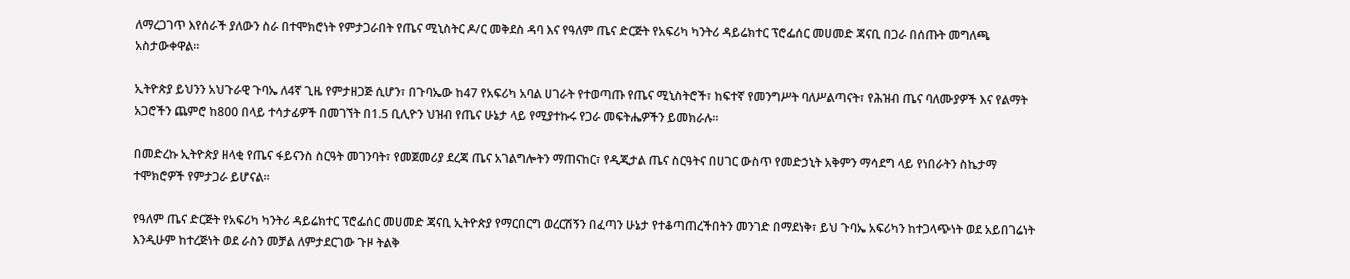ለማረጋገጥ እየሰራች ያለውን ስራ በተሞክሮነት የምታጋራበት የጤና ሚኒስትር ዶ/ር መቅደስ ዳባ እና የዓለም ጤና ድርጅት የአፍሪካ ካንትሪ ዳይሬክተር ፕሮፌሰር መሀመድ ጃናቢ በጋራ በሰጡት መግለጫ አስታውቀዋል።

ኢትዮጵያ ይህንን አህጉራዊ ጉባኤ ለ4ኛ ጊዜ የምታዘጋጅ ሲሆን፣ በጉባኤው ከ47 የአፍሪካ አባል ሀገራት የተወጣጡ የጤና ሚኒስትሮች፣ ከፍተኛ የመንግሥት ባለሥልጣናት፣ የሕዝብ ጤና ባለሙያዎች እና የልማት አጋሮችን ጨምሮ ከ800 በላይ ተሳታፊዎች በመገኘት በ1.5 ቢሊዮን ህዝብ የጤና ሁኔታ ላይ የሚያተኩሩ የጋራ መፍትሔዎችን ይመክራሉ።

በመድረኩ ኢትዮጵያ ዘላቂ የጤና ፋይናንስ ስርዓት መገንባት፣ የመጀመሪያ ደረጃ ጤና አገልግሎትን ማጠናከር፣ የዲጂታል ጤና ስርዓትና በሀገር ውስጥ የመድኃኒት አቅምን ማሳደግ ላይ የነበራትን ስኬታማ ተሞክሮዎች የምታጋራ ይሆናል።

የዓለም ጤና ድርጅት የአፍሪካ ካንትሪ ዳይሬክተር ፕሮፌሰር መሀመድ ጃናቢ ኢትዮጵያ የማርበርግ ወረርሽኝን በፈጣን ሁኔታ የተቆጣጠረችበትን መንገድ በማደነቅ፣ ይህ ጉባኤ አፍሪካን ከተጋላጭነት ወደ አይበገሬነት እንዲሁም ከተረጅነት ወደ ራስን መቻል ለምታደርገው ጉዞ ትልቅ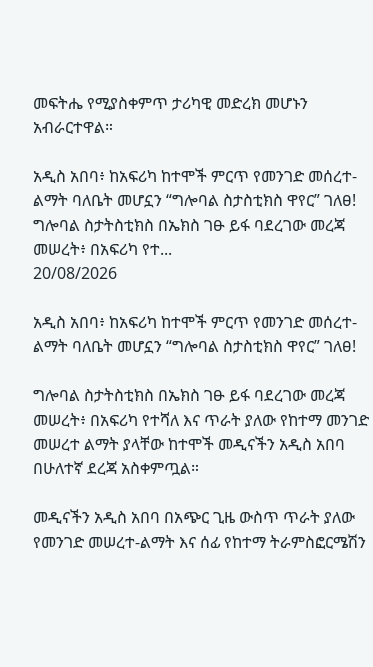መፍትሔ የሚያስቀምጥ ታሪካዊ መድረክ መሆኑን አብራርተዋል።

አዲስ አበባ፥ ከአፍሪካ ከተሞች ምርጥ የመንገድ መሰረተ-ልማት ባለቤት መሆኗን “ግሎባል ስታስቲክስ ዋየር” ገለፀ! ግሎባል ስታትስቲክስ በኤክስ ገፁ ይፋ ባደረገው መረጃ መሠረት፥ በአፍሪካ የተ...
20/08/2026

አዲስ አበባ፥ ከአፍሪካ ከተሞች ምርጥ የመንገድ መሰረተ-ልማት ባለቤት መሆኗን “ግሎባል ስታስቲክስ ዋየር” ገለፀ!

ግሎባል ስታትስቲክስ በኤክስ ገፁ ይፋ ባደረገው መረጃ መሠረት፥ በአፍሪካ የተሻለ እና ጥራት ያለው የከተማ መንገድ መሠረተ ልማት ያላቸው ከተሞች መዲናችን አዲስ አበባ በሁለተኛ ደረጃ አስቀምጧል።

መዲናችን አዲስ አበባ በአጭር ጊዜ ውስጥ ጥራት ያለው የመንገድ መሠረተ-ልማት እና ሰፊ የከተማ ትራምስፎርሜሽን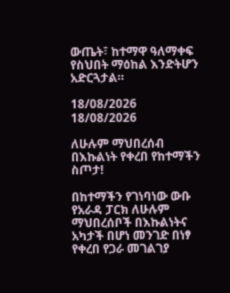ውጤት፣ ከተማዋ ዓለማቀፍ የስህበት ማዕከል እንድትሆን አድርጓታል።

18/08/2026
18/08/2026

ለሁሉም ማህበረሰብ በእኩልነት የቀረበ የከተማችን ስጦታ!

በከተማችን የገነባነው ውቡ የአራዳ ፓርክ ለሁሉም ማህበረሰቦች በእኩልነትና አካታች በሆነ መንገድ በነፃ የቀረበ የጋራ መገልገያ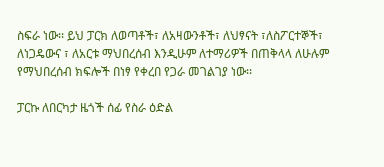ስፍራ ነው፡፡ ይህ ፓርክ ለወጣቶች፣ ለአዛውንቶች፣ ለህፃናት ፣ለስፖርተኞች፣ ለነጋዴውና ፣ ለአርቱ ማህበረሰብ እንዲሁም ለተማሪዎች በጠቅላላ ለሁሉም የማህበረሰብ ክፍሎች በነፃ የቀረበ የጋራ መገልገያ ነው፡፡

ፓርኩ ለበርካታ ዜጎች ሰፊ የስራ ዕድል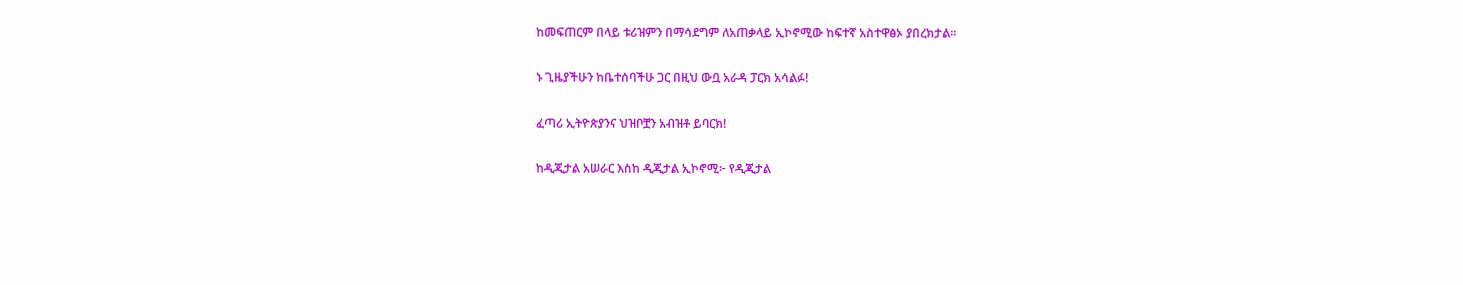ከመፍጠርም በላይ ቱሪዝምን በማሳደግም ለአጠቃላይ ኢኮኖሚው ከፍተኛ አስተዋፅኦ ያበረክታል፡፡

ኑ ጊዜያችሁን ከቤተሰባችሁ ጋር በዚህ ውቧ አራዳ ፓርክ አሳልፉ!

ፈጣሪ ኢትዮጵያንና ህዝቦቿን አብዝቶ ይባርክ!

ከዲጂታል አሠራር እስከ ዲጂታል ኢኮኖሚ፦ የዲጂታል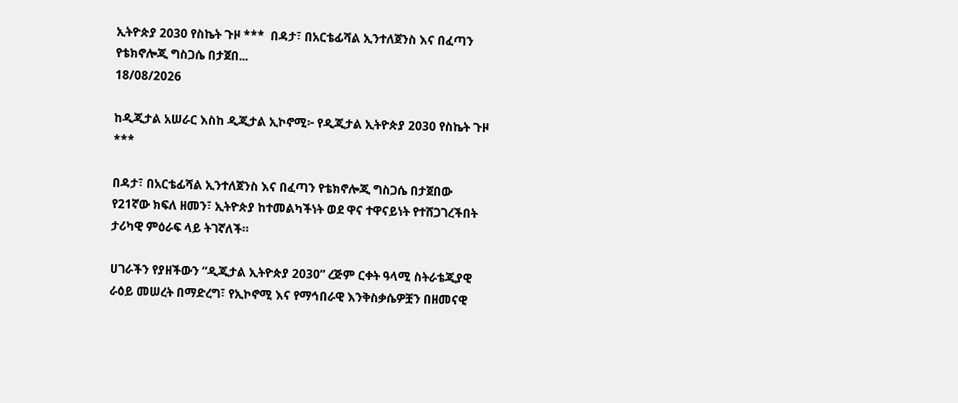ኢትዮጵያ 2030 የስኬት ጉዞ ***  በዳታ፣ በአርቴፊሻል ኢንተለጀንስ እና በፈጣን የቴክኖሎጂ ግስጋሴ በታጀበ...
18/08/2026

ከዲጂታል አሠራር እስከ ዲጂታል ኢኮኖሚ፦ የዲጂታል ኢትዮጵያ 2030 የስኬት ጉዞ
***

በዳታ፣ በአርቴፊሻል ኢንተለጀንስ እና በፈጣን የቴክኖሎጂ ግስጋሴ በታጀበው የ21ኛው ክፍለ ዘመን፣ ኢትዮጵያ ከተመልካችነት ወደ ዋና ተዋናይነት የተሸጋገረችበት ታሪካዊ ምዕራፍ ላይ ትገኛለች።

ሀገራችን የያዘችውን “ዲጂታል ኢትዮጵያ 2030” ረጅም ርቀት ዓላሚ ስትራቴጂያዊ ራዕይ መሠረት በማድረግ፣ የኢኮኖሚ እና የማኅበራዊ እንቅስቃሴዎቿን በዘመናዊ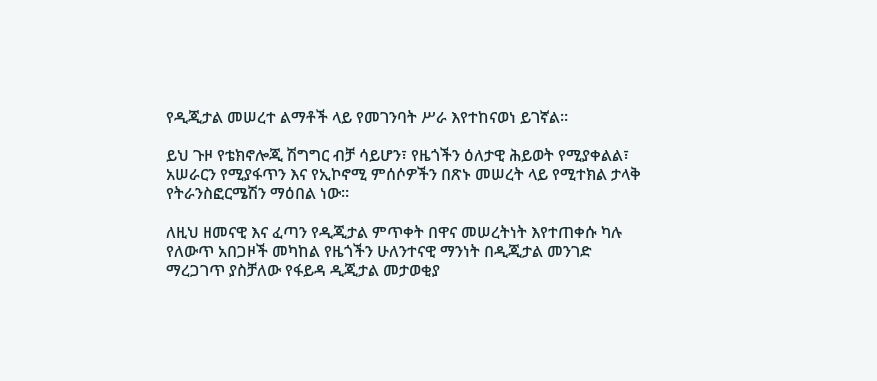የዲጂታል መሠረተ ልማቶች ላይ የመገንባት ሥራ እየተከናወነ ይገኛል።

ይህ ጉዞ የቴክኖሎጂ ሽግግር ብቻ ሳይሆን፣ የዜጎችን ዕለታዊ ሕይወት የሚያቀልል፣ አሠራርን የሚያፋጥን እና የኢኮኖሚ ምሰሶዎችን በጽኑ መሠረት ላይ የሚተክል ታላቅ የትራንስፎርሜሽን ማዕበል ነው።

ለዚህ ዘመናዊ እና ፈጣን የዲጂታል ምጥቀት በዋና መሠረትነት እየተጠቀሱ ካሉ የለውጥ አበጋዞች መካከል የዜጎችን ሁለንተናዊ ማንነት በዲጂታል መንገድ ማረጋገጥ ያስቻለው የፋይዳ ዲጂታል መታወቂያ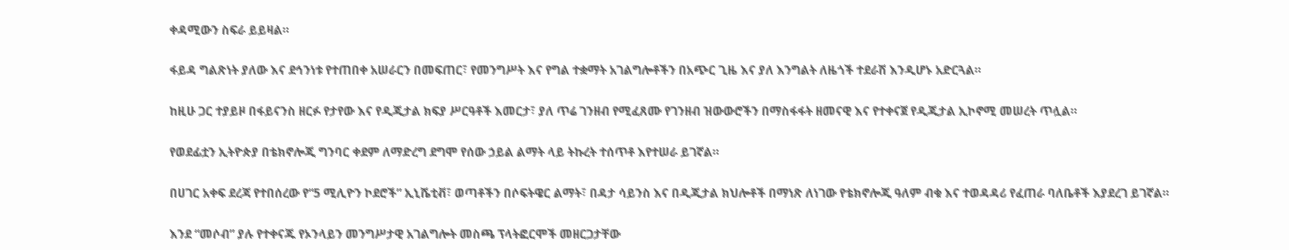ቀዳሚውን ስፍራ ይይዛል።

ፋይዳ ግልጽነት ያለው እና ደኅንነቱ የተጠበቀ አሠራርን በመፍጠር፣ የመንግሥት እና የግል ተቋማት አገልግሎቶችን በአጭር ጊዜ እና ያለ እንግልት ለዜጎች ተደራሽ እንዲሆኑ አድርጓል።

ከዚሁ ጋር ተያይዞ በፋይናንስ ዘርፉ የታየው እና የዲጂታል ክፍያ ሥርዓቶች እመርታ፣ ያለ ጥሬ ገንዘብ የሚፈጸሙ የገንዘብ ዝውውሮችን በማስፋፋት ዘመናዊ እና የተቀናጀ የዲጂታል ኢኮኖሚ መሠረት ጥሏል።

የወደፊቷን ኢትዮጵያ በቴክኖሎጂ ግንባር ቀደም ለማድረግ ደግሞ የሰው ኃይል ልማት ላይ ትኩረት ተሰጥቶ እየተሠራ ይገኛል።

በሀገር አቀፍ ደረጃ የተበሰረው የ“5 ሚሊዮን ኮደሮች” ኢኒሼቲቭ፣ ወጣቶችን በሶፍትዌር ልማት፣ በዳታ ሳይንስ እና በዲጂታል ክህሎቶች በማነጽ ለነገው የቴክኖሎጂ ዓለም ብቁ እና ተወዳዳሪ የፈጠራ ባለቤቶች እያደረገ ይገኛል።

እንደ “መሶብ” ያሉ የተቀናጁ የኦንላይን መንግሥታዊ አገልግሎት መስጫ ፕላትፎርሞች መዘርጋታቸው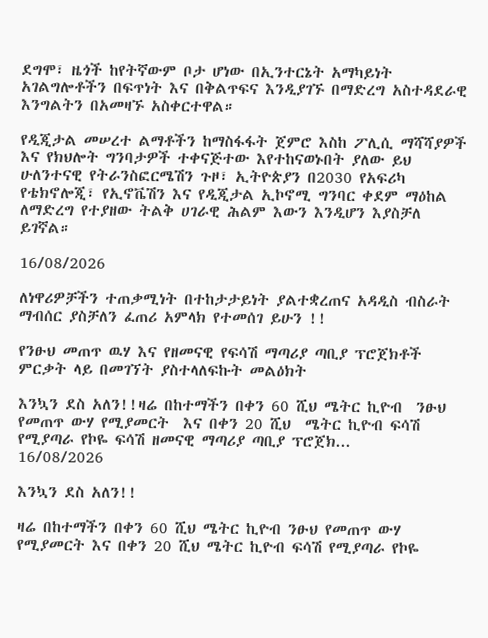ደግሞ፣ ዜጎች ከየትኛውም ቦታ ሆነው በኢንተርኔት አማካይነት አገልግሎቶችን በፍጥነት እና በቅልጥፍና እንዲያገኙ በማድረግ አስተዳደራዊ እንግልትን በአመዛኙ አስቀርተዋል።

የዲጂታል መሠረተ ልማቶችን ከማስፋፋት ጀምሮ እስከ ፖሊሲ ማሻሻያዎች እና የክህሎት ግንባታዎች ተቀናጅተው እየተከናወኑበት ያለው ይህ ሁለንተናዊ የትራንስፎርሜሽን ጉዞ፣ ኢትዮጵያን በ2030 የአፍሪካ የቴክኖሎጂ፣ የኢኖቬሽን እና የዲጂታል ኢኮኖሚ ግንባር ቀደም ማዕከል ለማድረግ የተያዘው ትልቅ ሀገራዊ ሕልም እውን እንዲሆን እያስቻለ ይገኛል።

16/08/2026

ለነዋሪዎቻችን ተጠቃሚነት በተከታታይነት ያልተቋረጠና አዳዲስ ብስራት ማብሰር ያስቻለን ፈጠሪ አምላክ የተመሰገ ይሁን !!

የንፁህ መጠጥ ዉሃ እና የዘመናዊ የፍሳሽ ማጣሪያ ጣቢያ ፕሮጀክቶች ምርቃት ላይ በመገኘት ያስተላለፍኩት መልዕክት

እንኳን ደስ አለን!!ዛሬ በከተማችን በቀን 60 ሺህ ሜትር ኪዮብ  ንፁህ የመጠጥ ውሃ የሚያመርት  እና በቀን 20 ሺህ  ሜትር ኪዮብ ፍሳሽ የሚያጣራ የኮዬ ፍሳሽ ዘመናዊ ማጣሪያ ጣቢያ ፕሮጀክ...
16/08/2026

እንኳን ደስ አለን!!

ዛሬ በከተማችን በቀን 60 ሺህ ሜትር ኪዮብ ንፁህ የመጠጥ ውሃ የሚያመርት እና በቀን 20 ሺህ ሜትር ኪዮብ ፍሳሽ የሚያጣራ የኮዬ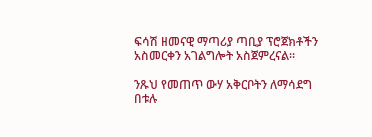ፍሳሽ ዘመናዊ ማጣሪያ ጣቢያ ፕሮጀክቶችን አስመርቀን አገልግሎት አስጀምረናል።

ንጹህ የመጠጥ ውሃ አቅርቦትን ለማሳደግ በቱሉ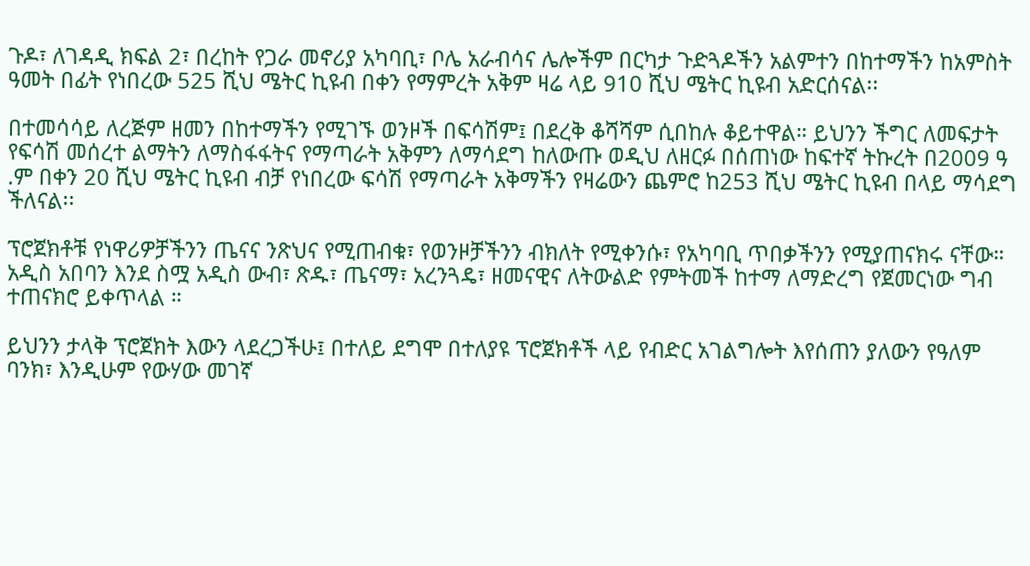ጉዶ፣ ለገዳዲ ክፍል 2፣ በረከት የጋራ መኖሪያ አካባቢ፣ ቦሌ አራብሳና ሌሎችም በርካታ ጉድጓዶችን አልምተን በከተማችን ከአምስት ዓመት በፊት የነበረው 525 ሺህ ሜትር ኪዩብ በቀን የማምረት አቅም ዛሬ ላይ 910 ሺህ ሜትር ኪዩብ አድርሰናል፡፡

በተመሳሳይ ለረጅም ዘመን በከተማችን የሚገኙ ወንዞች በፍሳሽም፤ በደረቅ ቆሻሻም ሲበከሉ ቆይተዋል። ይህንን ችግር ለመፍታት የፍሳሽ መሰረተ ልማትን ለማስፋፋትና የማጣራት አቅምን ለማሳደግ ከለውጡ ወዲህ ለዘርፉ በሰጠነው ከፍተኛ ትኩረት በ2009 ዓ .ም በቀን 20 ሺህ ሜትር ኪዩብ ብቻ የነበረው ፍሳሽ የማጣራት አቅማችን የዛሬውን ጨምሮ ከ253 ሺህ ሜትር ኪዩብ በላይ ማሳደግ ችለናል፡፡

ፕሮጀክቶቹ የነዋሪዎቻችንን ጤናና ንጽህና የሚጠብቁ፣ የወንዞቻችንን ብክለት የሚቀንሱ፣ የአካባቢ ጥበቃችንን የሚያጠናክሩ ናቸው። አዲስ አበባን እንደ ስሟ አዲስ ውብ፣ ጽዱ፣ ጤናማ፣ አረንጓዴ፣ ዘመናዊና ለትውልድ የምትመች ከተማ ለማድረግ የጀመርነው ግብ ተጠናክሮ ይቀጥላል ።

ይህንን ታላቅ ፕሮጀክት እውን ላደረጋችሁ፤ በተለይ ደግሞ በተለያዩ ፕሮጀክቶች ላይ የብድር አገልግሎት እየሰጠን ያለውን የዓለም ባንክ፣ እንዲሁም የውሃው መገኛ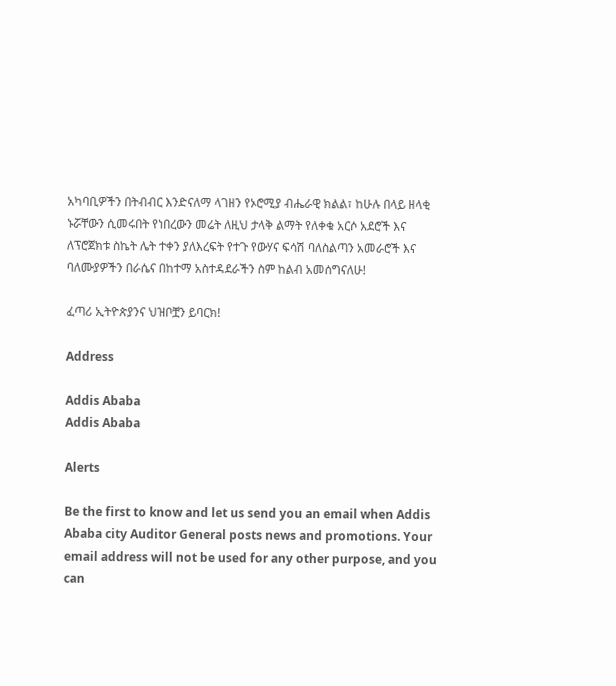አካባቢዎችን በትብብር እንድናለማ ላገዘን የኦሮሚያ ብሔራዊ ክልል፣ ከሁሉ በላይ ዘላቂ ኑሯቸውን ሲመሩበት የነበረውን መሬት ለዚህ ታላቅ ልማት የለቀቁ አርሶ አደሮች እና ለፕሮጀክቱ ስኬት ሌት ተቀን ያለእረፍት የተጉ የውሃና ፍሳሽ ባለስልጣን አመራሮች እና ባለሙያዎችን በራሴና በከተማ አስተዳደራችን ስም ከልብ አመሰግናለሁ!

ፈጣሪ ኢትዮጵያንና ህዝቦቿን ይባርክ!

Address

Addis Ababa
Addis Ababa

Alerts

Be the first to know and let us send you an email when Addis Ababa city Auditor General posts news and promotions. Your email address will not be used for any other purpose, and you can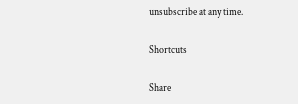unsubscribe at any time.

Shortcuts

Share